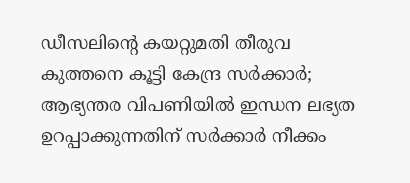ഡീസലിന്റെ കയറ്റുമതി തീരുവ കുത്തനെ കൂട്ടി കേന്ദ്ര സര്‍ക്കാര്‍; ആഭ്യന്തര വിപണിയില്‍ ഇന്ധന ലഭ്യത ഉറപ്പാക്കുന്നതിന് സര്‍ക്കാര്‍ നീക്കം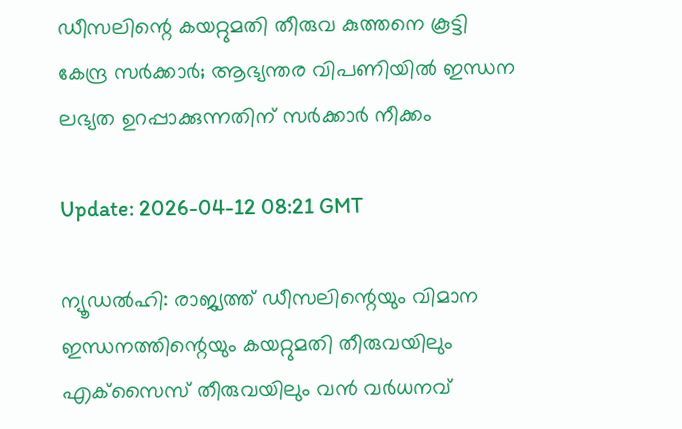ഡീസലിന്റെ കയറ്റുമതി തീരുവ കുത്തനെ കൂട്ടി കേന്ദ്ര സര്‍ക്കാര്‍; ആഭ്യന്തര വിപണിയില്‍ ഇന്ധന ലഭ്യത ഉറപ്പാക്കുന്നതിന് സര്‍ക്കാര്‍ നീക്കം

Update: 2026-04-12 08:21 GMT

ന്യൂഡല്‍ഹി: രാജ്യത്ത് ഡീസലിന്റെയും വിമാന ഇന്ധനത്തിന്റെയും കയറ്റുമതി തീരുവയിലും എക്‌സൈസ് തീരുവയിലും വന്‍ വര്‍ധനവ്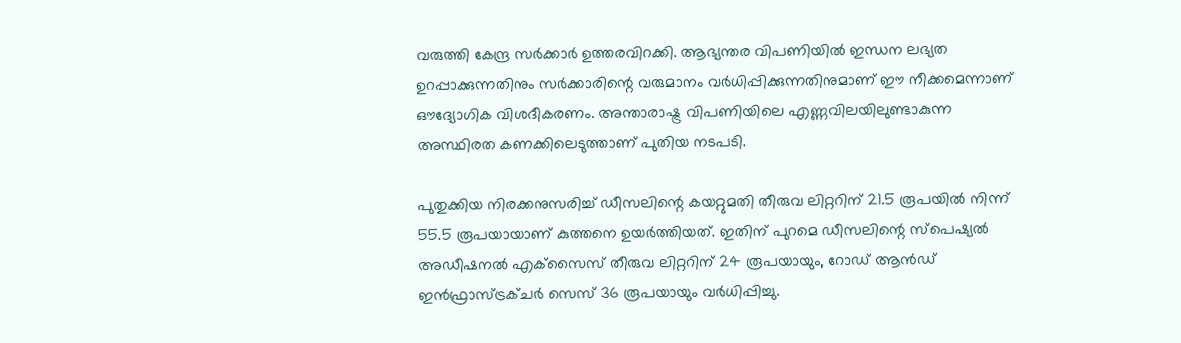വരുത്തി കേന്ദ്ര സര്‍ക്കാര്‍ ഉത്തരവിറക്കി. ആഭ്യന്തര വിപണിയില്‍ ഇന്ധന ലഭ്യത ഉറപ്പാക്കുന്നതിനും സര്‍ക്കാരിന്റെ വരുമാനം വര്‍ധിപ്പിക്കുന്നതിനുമാണ് ഈ നീക്കമെന്നാണ് ഔദ്യോഗിക വിശദീകരണം. അന്താരാഷ്ട്ര വിപണിയിലെ എണ്ണവിലയിലുണ്ടാകുന്ന അസ്ഥിരത കണക്കിലെടുത്താണ് പുതിയ നടപടി.

പുതുക്കിയ നിരക്കനുസരിച്ച് ഡീസലിന്റെ കയറ്റുമതി തീരുവ ലിറ്ററിന് 21.5 രൂപയില്‍ നിന്ന് 55.5 രൂപയായാണ് കുത്തനെ ഉയര്‍ത്തിയത്. ഇതിന് പുറമെ ഡീസലിന്റെ സ്‌പെഷ്യല്‍ അഡീഷനല്‍ എക്‌സൈസ് തീരുവ ലിറ്ററിന് 24 രൂപയായും, റോഡ് ആന്‍ഡ് ഇന്‍ഫ്രാസ്ട്രക്ചര്‍ സെസ് 36 രൂപയായും വര്‍ധിപ്പിച്ചു.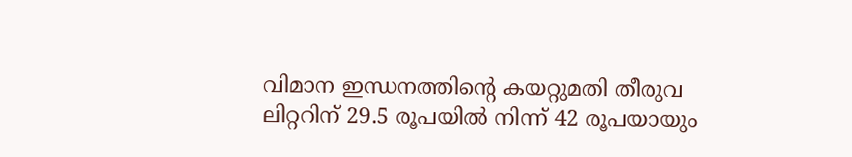വിമാന ഇന്ധനത്തിന്റെ കയറ്റുമതി തീരുവ ലിറ്ററിന് 29.5 രൂപയില്‍ നിന്ന് 42 രൂപയായും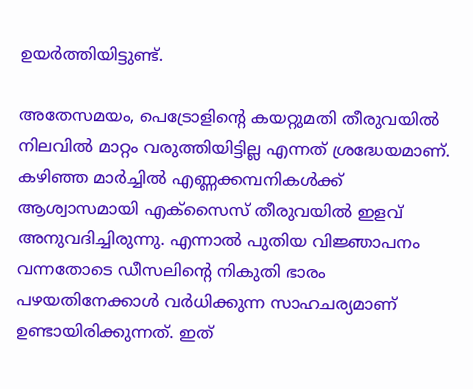ഉയര്‍ത്തിയിട്ടുണ്ട്.

അതേസമയം, പെട്രോളിന്റെ കയറ്റുമതി തീരുവയില്‍ നിലവില്‍ മാറ്റം വരുത്തിയിട്ടില്ല എന്നത് ശ്രദ്ധേയമാണ്. കഴിഞ്ഞ മാര്‍ച്ചില്‍ എണ്ണക്കമ്പനികള്‍ക്ക് ആശ്വാസമായി എക്‌സൈസ് തീരുവയില്‍ ഇളവ് അനുവദിച്ചിരുന്നു. എന്നാല്‍ പുതിയ വിജ്ഞാപനം വന്നതോടെ ഡീസലിന്റെ നികുതി ഭാരം പഴയതിനേക്കാള്‍ വര്‍ധിക്കുന്ന സാഹചര്യമാണ് ഉണ്ടായിരിക്കുന്നത്. ഇത്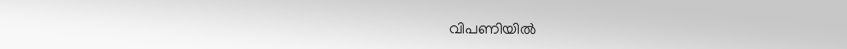വിപണിയില്‍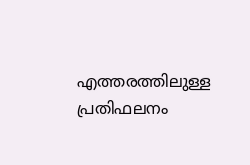എത്തരത്തിലുള്ള പ്രതിഫലനം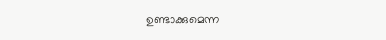ഉണ്ടാക്കുമെന്ന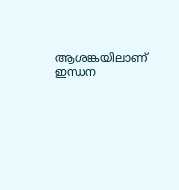ആശങ്കയിലാണ് ഇന്ധന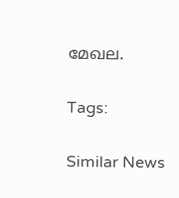മേഖല.

Tags:

Similar News